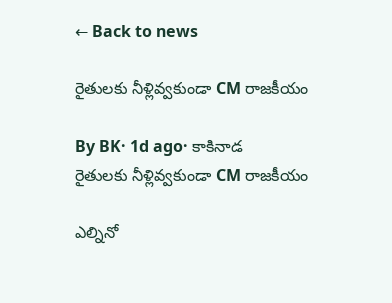← Back to news

రైతులకు నీళ్లివ్వకుండా CM రాజకీయం

By BK· 1d ago· కాకినాడ
రైతులకు నీళ్లివ్వకుండా CM రాజకీయం

ఎల్నినో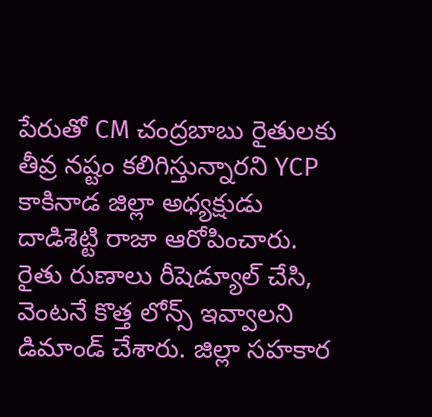పేరుతో CM చంద్రబాబు రైతులకు తీవ్ర నష్టం కలిగిస్తున్నారని YCP కాకినాడ జిల్లా అధ్యక్షుడు దాడిశెట్టి రాజా ఆరోపించారు. రైతు రుణాలు రీషెడ్యూల్ చేసి, వెంటనే కొత్త లోన్స్ ఇవ్వాలని డిమాండ్ చేశారు. జిల్లా సహకార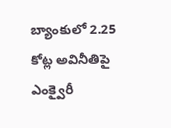బ్యాంకులో 2.25 కోట్ల అవినీతిపై ఎంక్వైరీ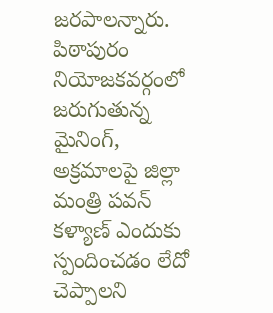జరపాలన్నారు. పిఠాపురం నియోజకవర్గంలో జరుగుతున్న మైనింగ్, అక్రమాలపై జిల్లా మంత్రి పవన్ కళ్యాణ్ ఎందుకు స్పందించడం లేదో చెప్పాలని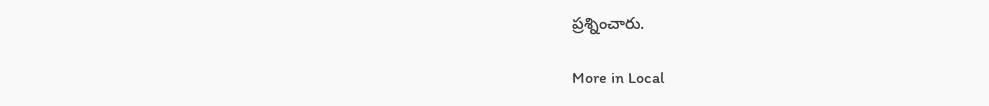ప్రశ్నించారు.

More in Local